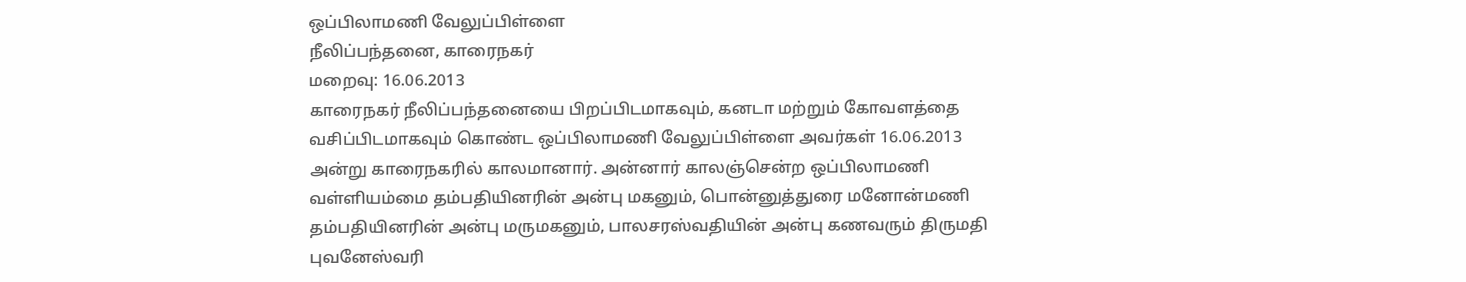ஒப்பிலாமணி வேலுப்பிள்ளை
நீலிப்பந்தனை, காரைநகர்
மறைவு: 16.06.2013
காரைநகர் நீலிப்பந்தனையை பிறப்பிடமாகவும், கனடா மற்றும் கோவளத்தை வசிப்பிடமாகவும் கொண்ட ஒப்பிலாமணி வேலுப்பிள்ளை அவர்கள் 16.06.2013
அன்று காரைநகரில் காலமானார். அன்னார் காலஞ்சென்ற ஒப்பிலாமணி வள்ளியம்மை தம்பதியினரின் அன்பு மகனும், பொன்னுத்துரை மனோன்மணி தம்பதியினரின் அன்பு மருமகனும், பாலசரஸ்வதியின் அன்பு கணவரும் திருமதி புவனேஸ்வரி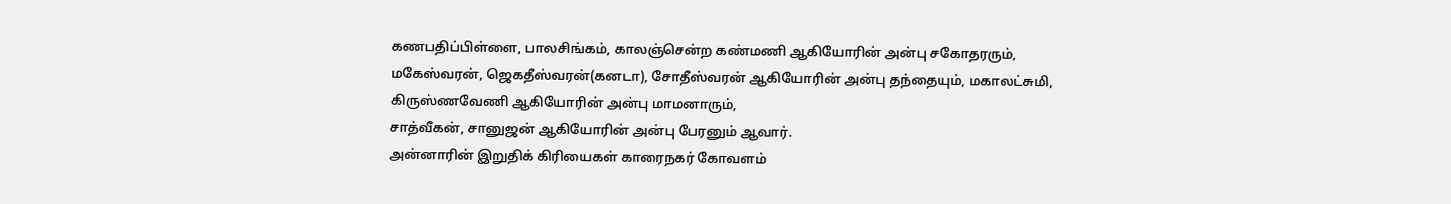கணபதிப்பிள்ளை, பாலசிங்கம், காலஞ்சென்ற கண்மணி ஆகியோரின் அன்பு சகோதரரும்,
மகேஸ்வரன், ஜெகதீஸ்வரன்(கனடா), சோதீஸ்வரன் ஆகியோரின் அன்பு தந்தையும், மகாலட்சுமி, கிருஸ்ணவேணி ஆகியோரின் அன்பு மாமனாரும்,
சாத்வீகன், சானுஜன் ஆகியோரின் அன்பு பேரனும் ஆவார்.
அன்னாரின் இறுதிக் கிரியைகள் காரைநகர் கோவளம்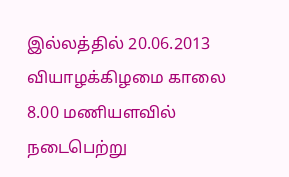இல்லத்தில் 20.06.2013 வியாழக்கிழமை காலை 8.00 மணியளவில் நடைபெற்று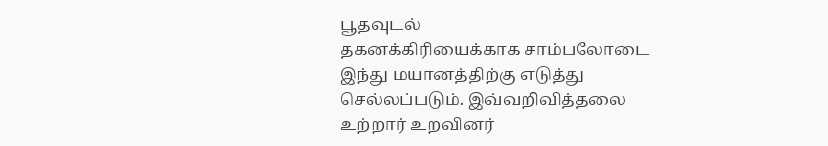பூதவுடல்
தகனக்கிரியைக்காக சாம்பலோடை இந்து மயானத்திற்கு எடுத்து செல்லப்படும். இவ்வறிவித்தலை உற்றார் உறவினர்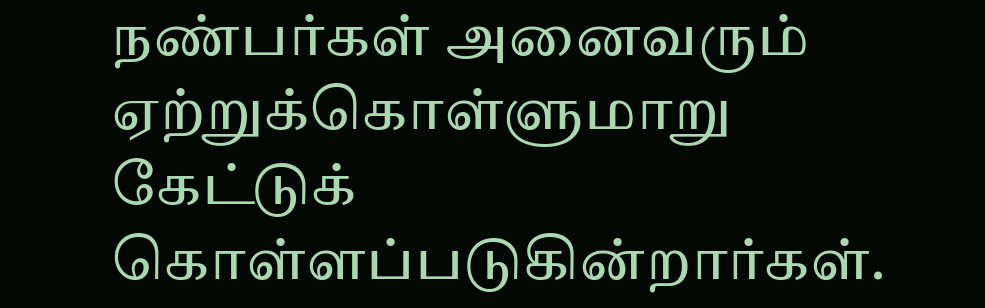நண்பர்கள் அனைவரும் ஏற்றுக்கொள்ளுமாறு
கேட்டுக் கொள்ளப்படுகின்றார்கள்.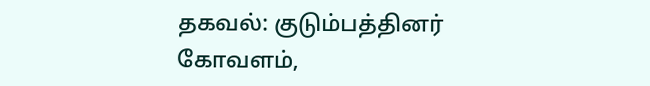தகவல்: குடும்பத்தினர்
கோவளம்,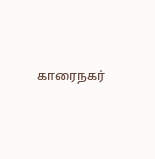காரைநகர்